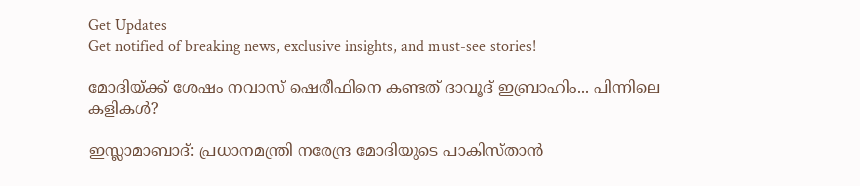Get Updates
Get notified of breaking news, exclusive insights, and must-see stories!

മോദിയ്ക്ക് ശേഷം നവാസ് ഷെരീഫിനെ കണ്ടത് ദാവൂദ് ഇബ്രാഹിം... പിന്നിലെ കളികള്‍?

ഇസ്ലാമാബാദ്: പ്രധാനമന്ത്രി നരേന്ദ്ര മോദിയുടെ പാകിസ്താന്‍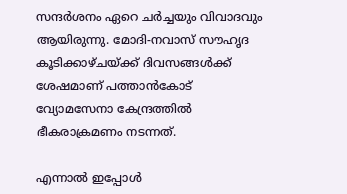സന്ദര്‍ശനം ഏറെ ചര്‍ച്ചയും വിവാദവും ആയിരുന്നു. മോദി-നവാസ് സൗഹൃദ കൂടിക്കാഴ്ചയ്ക്ക് ദിവസങ്ങള്‍ക്ക് ശേഷമാണ് പത്താന്‍കോട് വ്യോമസേനാ കേന്ദ്രത്തില്‍ ഭീകരാക്രമണം നടന്നത്.

എന്നാല്‍ ഇപ്പോള്‍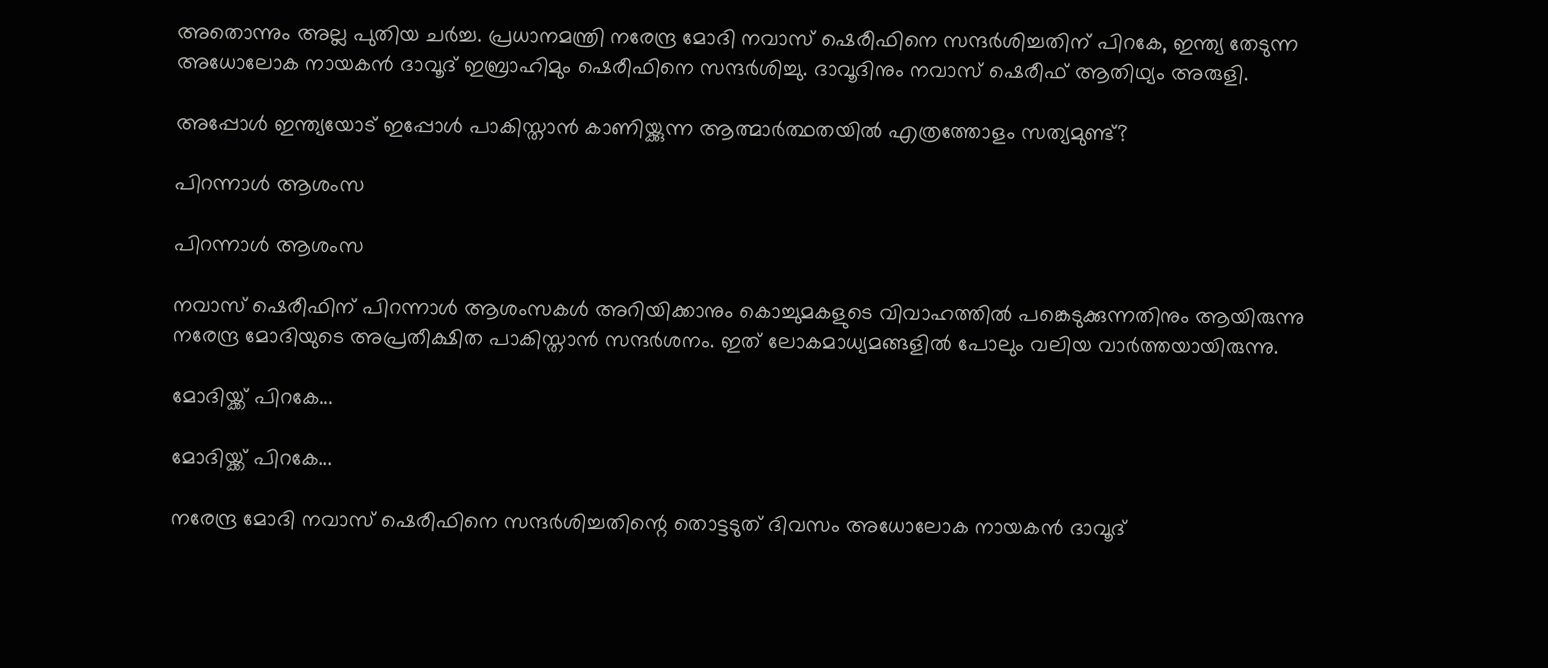അതൊന്നും അല്ല പുതിയ ചര്‍ച്ച. പ്രധാനമന്ത്രി നരേന്ദ്ര മോദി നവാസ് ഷെരീഫിനെ സന്ദര്‍ശിച്ചതിന് പിറകേ, ഇന്ത്യ തേടുന്ന അധോലോക നായകന്‍ ദാവൂദ് ഇബ്രാഹിമും ഷെരീഫിനെ സന്ദര്‍ശിച്ചു. ദാവൂദിനും നവാസ് ഷെരീഫ് ആതിഥ്യം അരുളി.

അപ്പോള്‍ ഇന്ത്യയോട് ഇപ്പോള്‍ പാകിസ്താന്‍ കാണിയ്ക്കുന്ന ആത്മാര്‍ത്ഥതയില്‍ എത്രത്തോളം സത്യമുണ്ട്?

പിറന്നാള്‍ ആശംസ

പിറന്നാള്‍ ആശംസ

നവാസ് ഷെരീഫിന് പിറന്നാള്‍ ആശംസകള്‍ അറിയിക്കാനും കൊച്ചുമകളുടെ വിവാഹത്തില്‍ പങ്കെടുക്കുന്നതിനും ആയിരുന്നു നരേന്ദ്ര മോദിയുടെ അപ്രതീക്ഷിത പാകിസ്താന്‍ സന്ദര്‍ശനം. ഇത് ലോകമാധ്യമങ്ങളില്‍ പോലും വലിയ വാര്‍ത്തയായിരുന്നു.

മോദിയ്ക്ക് പിറകേ...

മോദിയ്ക്ക് പിറകേ...

നരേന്ദ്ര മോദി നവാസ് ഷെരീഫിനെ സന്ദര്‍ശിച്ചതിന്റെ തൊട്ടടുത് ദിവസം അധോലോക നായകന്‍ ദാവൂദ്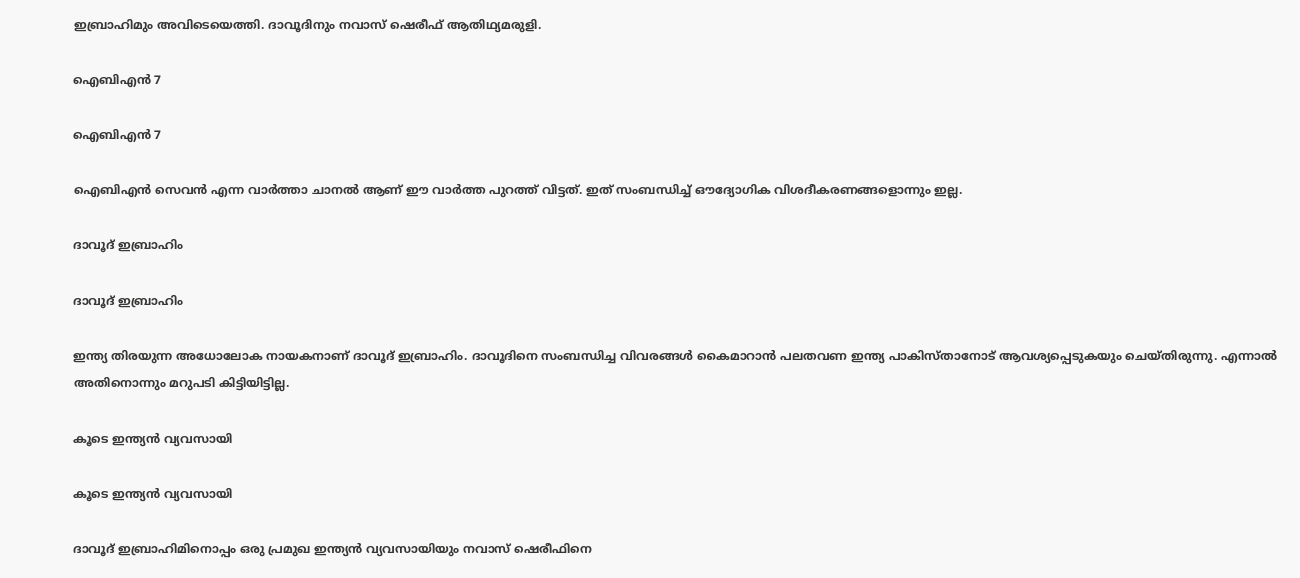ഇബ്രാഹിമും അവിടെയെത്തി. ദാവൂദിനും നവാസ് ഷെരീഫ് ആതിഥ്യമരുളി.

ഐബിഎന്‍ 7

ഐബിഎന്‍ 7

ഐബിഎന്‍ സെവന്‍ എന്ന വാര്‍ത്താ ചാനല്‍ ആണ് ഈ വാര്‍ത്ത പുറത്ത് വിട്ടത്. ഇത് സംബന്ധിച്ച് ഔദ്യോഗിക വിശദീകരണങ്ങളൊന്നും ഇല്ല.

ദാവൂദ് ഇബ്രാഹിം

ദാവൂദ് ഇബ്രാഹിം

ഇന്ത്യ തിരയുന്ന അധോലോക നായകനാണ് ദാവൂദ് ഇബ്രാഹിം. ദാവൂദിനെ സംബന്ധിച്ച വിവരങ്ങള്‍ കൈമാറാന്‍ പലതവണ ഇന്ത്യ പാകിസ്താനോട് ആവശ്യപ്പെടുകയും ചെയ്തിരുന്നു. എന്നാല്‍ അതിനൊന്നും മറുപടി കിട്ടിയിട്ടില്ല.

കൂടെ ഇന്ത്യന്‍ വ്യവസായി

കൂടെ ഇന്ത്യന്‍ വ്യവസായി

ദാവൂദ് ഇബ്രാഹിമിനൊപ്പം ഒരു പ്രമുഖ ഇന്ത്യന്‍ വ്യവസായിയും നവാസ് ഷെരീഫിനെ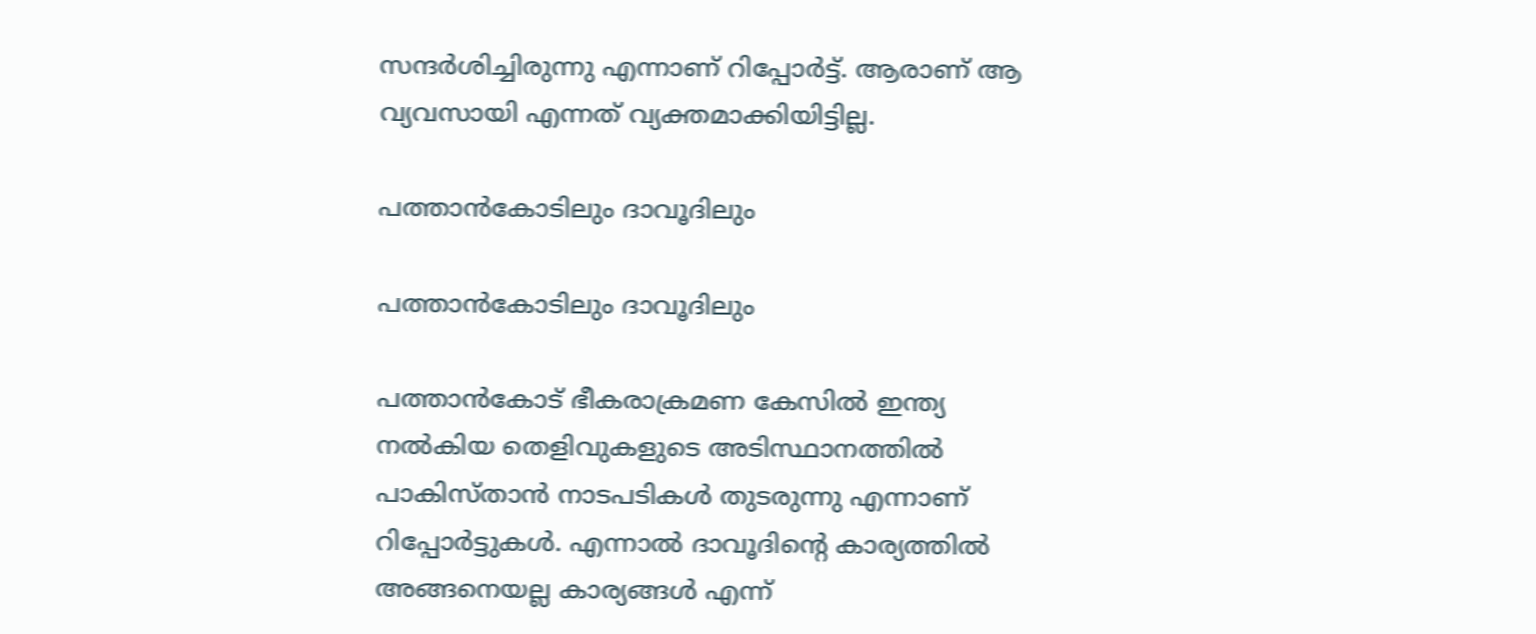സന്ദര്‍ശിച്ചിരുന്നു എന്നാണ് റിപ്പോര്‍ട്ട്. ആരാണ് ആ വ്യവസായി എന്നത് വ്യക്തമാക്കിയിട്ടില്ല.

പത്താന്‍കോടിലും ദാവൂദിലും

പത്താന്‍കോടിലും ദാവൂദിലും

പത്താന്‍കോട് ഭീകരാക്രമണ കേസില്‍ ഇന്ത്യ നല്‍കിയ തെളിവുകളുടെ അടിസ്ഥാനത്തില്‍ പാകിസ്താന്‍ നാടപടികള്‍ തുടരുന്നു എന്നാണ് റിപ്പോര്‍ട്ടുകള്‍. എന്നാല്‍ ദാവൂദിന്റെ കാര്യത്തില്‍ അങ്ങനെയല്ല കാര്യങ്ങള്‍ എന്ന്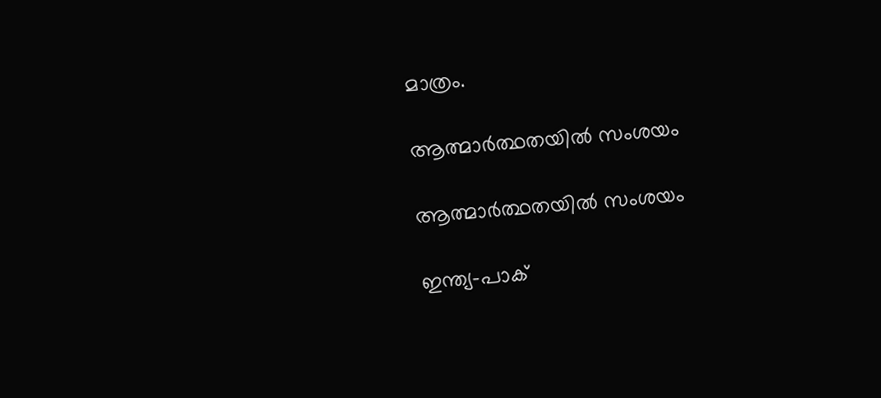മാത്രം.

ആത്മാര്‍ത്ഥതയില്‍ സംശയം

ആത്മാര്‍ത്ഥതയില്‍ സംശയം

ഇന്ത്യ-പാക്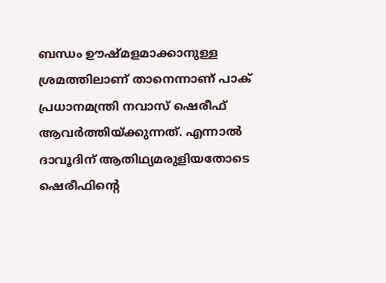ബന്ധം ഊഷ്മളമാക്കാനുള്ള ശ്രമത്തിലാണ് താനെന്നാണ് പാക് പ്രധാനമന്ത്രി നവാസ് ഷെരീഫ് ആവര്‍ത്തിയ്ക്കുന്നത്. എന്നാല്‍ ദാവൂദിന് ആതിഥ്യമരുളിയതോടെ ഷെരീഫിന്റെ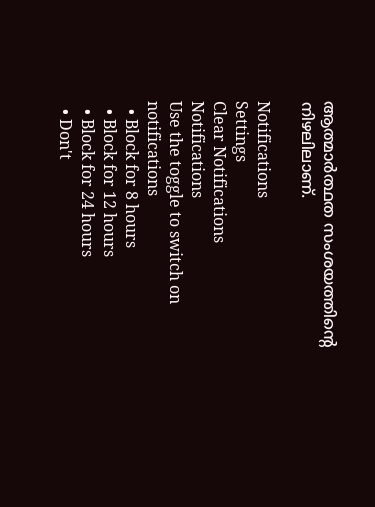ആത്മാര്‍ത്ഥത സംശയത്തിന്റെ നിഴലിലാണ്.

Notifications
Settings
Clear Notifications
Notifications
Use the toggle to switch on notifications
  • Block for 8 hours
  • Block for 12 hours
  • Block for 24 hours
  • Don't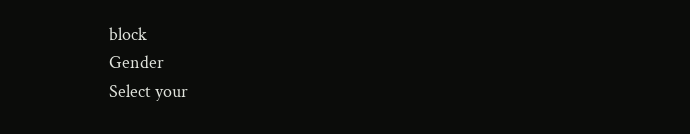block
Gender
Select your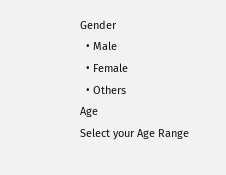Gender
  • Male
  • Female
  • Others
Age
Select your Age Range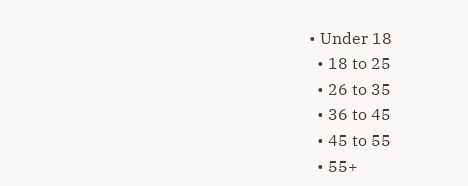• Under 18
  • 18 to 25
  • 26 to 35
  • 36 to 45
  • 45 to 55
  • 55+